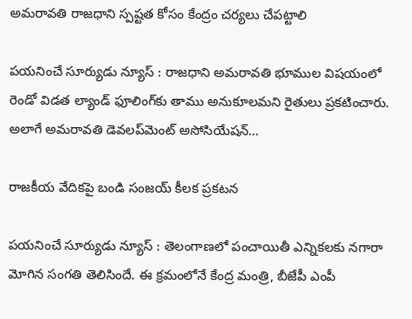అమరావతి రాజధాని స్పష్టత కోసం కేంద్రం చర్యలు చేపట్టాలి

పయనించే సూర్యుడు న్యూస్ : రాజధాని అమరావతి భూముల విషయంలో రెండో విడత ల్యాండ్ ఫూలింగ్‌కు తాము అనుకూలమని రైతులు ప్రకటించారు. అలాగే అమరావతి డెవలప్‌మెంట్ అసోసియేషన్…

రాజకీయ వేదికపై బండి సంజయ్ కీలక ప్రకటన

పయనించే సూర్యుడు న్యూస్ : తెలంగాణలో పంచాయితీ ఎన్నికలకు నగారా మోగిన సంగతి తెలిసిందే. ఈ క్రమంలోనే కేంద్ర మంత్రి, బీజేపీ ఎంపీ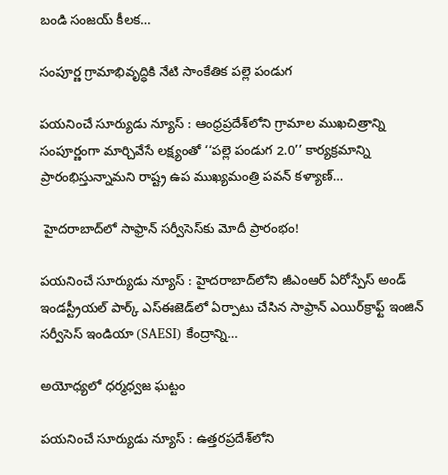బండి సంజయ్ కీలక…

సంపూర్ణ గ్రామాభివృద్ధికి నేటి సాంకేతిక పల్లె పండుగ

పయనించే సూర్యుడు న్యూస్ : ఆంధ్రప్రదేశ్‌లోని గ్రామాల ముఖచిత్రాన్ని సంపూర్ణంగా మార్చివేసే లక్ష్యంతో ‘‘పల్లె పండుగ 2.0’’ కార్యక్రమాన్ని ప్రారంభిస్తున్నామని రాష్ట్ర ఉప ముఖ్యమంత్రి పవన్ కళ్యాణ్…

 హైదరాబాద్‌లో సాఫ్రాన్‌ సర్వీసెస్‌కు మోదీ ప్రారంభం!

పయనించే సూర్యుడు న్యూస్ : హైదరాబాద్‌‌లోని జీఎంఆర్ ఏరోస్పేస్ అండ్ ఇండస్ట్రీయల్ పార్క్ ఎస్‌ఈజెడ్‌లో ఏర్పాటు చేసిన సాఫ్రాన్ ఎయిర్‌క్రాఫ్ట్ ఇంజిన్ సర్వీసెస్ ఇండియా (SAESI) కేంద్రాన్ని…

అయోధ్యలో ధర్మధ్వజ ఘట్టం

పయనించే సూర్యుడు న్యూస్ : ఉత్తరప్రదేశ్‌లోని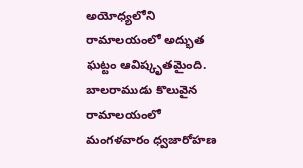అయోధ్యలోని రామాలయంలో అద్భుత ఘట్టం ఆవిష్కృతమైంది. బాలరాముడు కొలువైన రామాలయంలో మంగళవారం ధ్వజారోహణ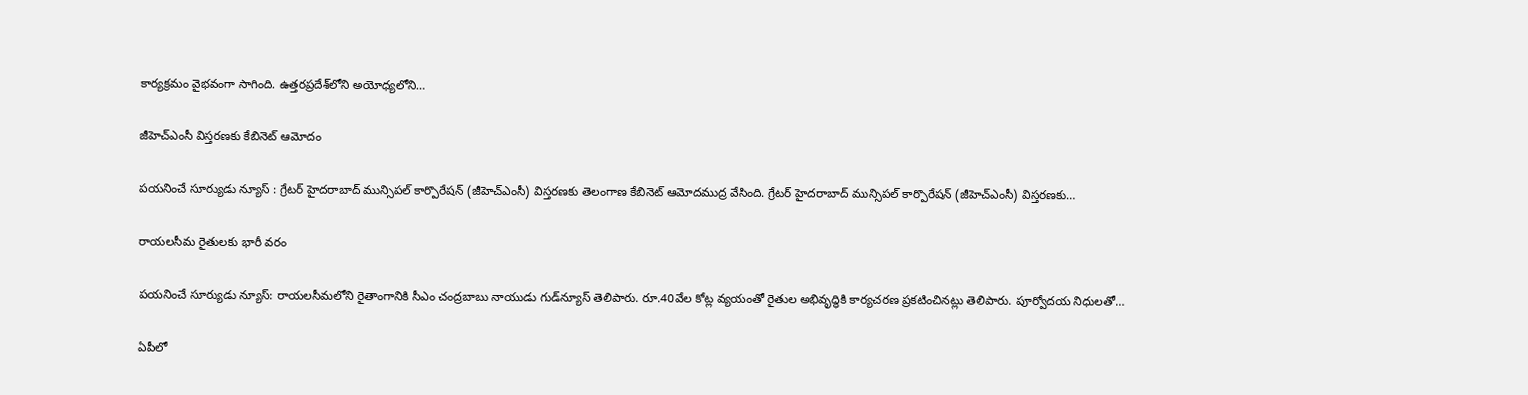కార్యక్రమం వైభవంగా సాగింది. ఉత్తరప్రదేశ్‌లోని అయోధ్యలోని…

జీహెచ్ఎంసీ విస్తరణకు కేబినెట్ ఆమోదం

పయనించే సూర్యుడు న్యూస్ : గ్రేటర్ హైదరాబాద్ మున్సిపల్ కార్పొరేషన్ (జీహెచ్ఎంసీ) విస్తరణకు తెలంగాణ కేబినెట్ ఆమోదముద్ర వేసింది. గ్రేటర్ హైదరాబాద్ మున్సిపల్ కార్పొరేషన్ (జీహెచ్ఎంసీ) విస్తరణకు…

రాయలసీమ రైతులకు భారీ వరం

పయనించే సూర్యుడు న్యూస్: రాయలసీమలోని రైతాంగానికి సీఎం చంద్రబాబు నాయుడు గుడ్‌న్యూస్ తెలిపారు. రూ.40వేల కోట్ల వ్యయంతో రైతుల అభివృద్ధికి కార్యచరణ ప్రకటించినట్లు తెలిపారు. పూర్వోదయ నిధులతో…

ఏపీలో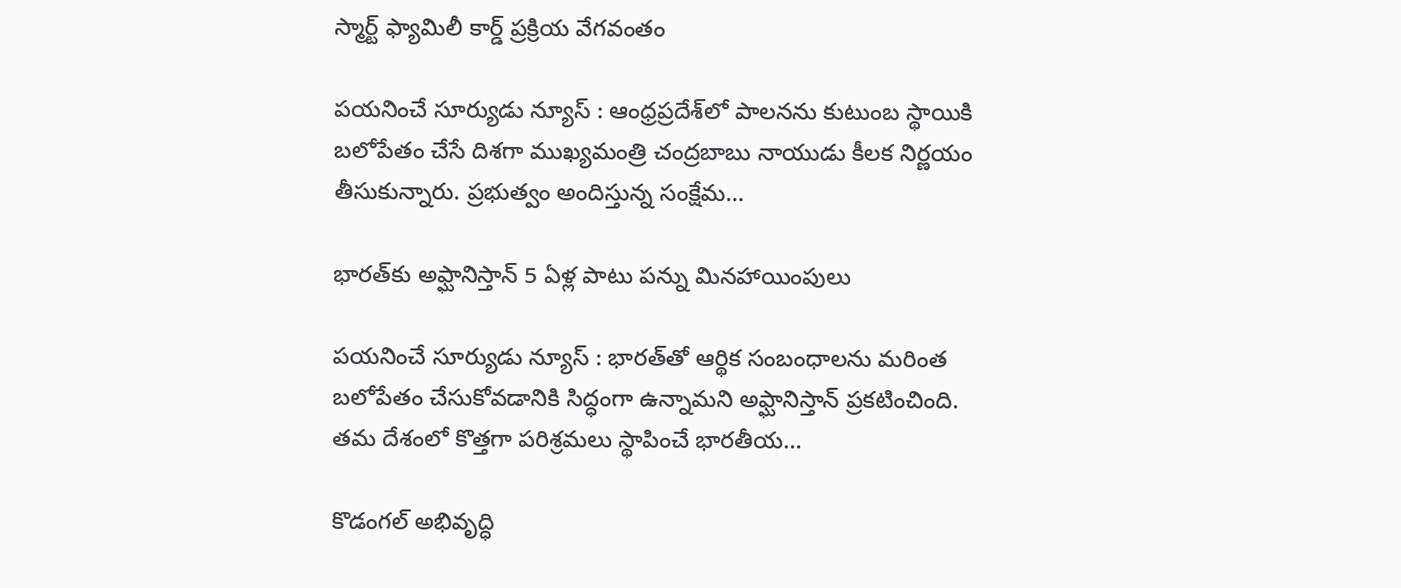స్మార్ట్ ఫ్యామిలీ కార్డ్ ప్రక్రియ వేగవంతం

పయనించే సూర్యుడు న్యూస్ : ఆంధ్రప్రదేశ్‌లో పాలనను కుటుంబ స్థాయికి బలోపేతం చేసే దిశగా ముఖ్యమంత్రి చంద్రబాబు నాయుడు కీలక నిర్ణయం తీసుకున్నారు. ప్రభుత్వం అందిస్తున్న సంక్షేమ…

భారత్‌కు అఫ్ఘానిస్తాన్‌ 5 ఏళ్ల పాటు పన్ను మినహాయింపులు

పయనించే సూర్యుడు న్యూస్ : భారత్‌తో ఆర్థిక సంబంధాలను మరింత బలోపేతం చేసుకోవడానికి సిద్ధంగా ఉన్నామని అఫ్ఘానిస్తాన్ ప్రకటించింది. తమ దేశంలో కొత్తగా పరిశ్రమలు స్థాపించే భారతీయ…

కొడంగల్ అభివృద్ధి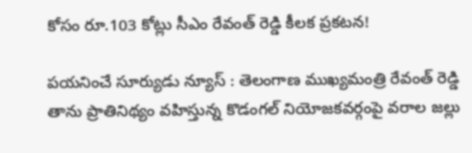కోసం రూ.103 కోట్లు సీఎం రేవంత్ రెడ్డి కీలక ప్రకటన!

పయనించే సూర్యుడు న్యూస్ : తెలంగాణ ముఖ్యమంత్రి రేవంత్ రెడ్డి తాను ప్రాతినిథ్యం వహిస్తున్న కొడంగల్ నియోజకవర్గంపై వరాల జల్లు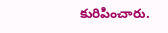కురిపించారు.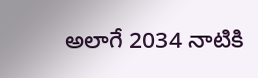అలాగే 2034 నాటికి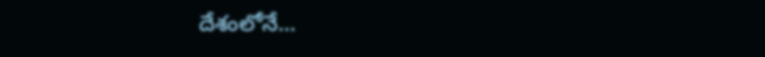దేశంలోనే…